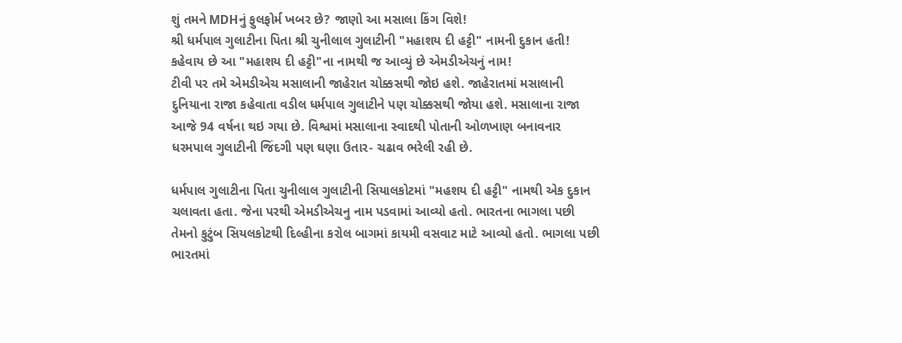શું તમને MDHનું ફુલફોર્મ ખબર છે? જાણો આ મસાલા કિંગ વિશે!
શ્રી ધર્મપાલ ગુલાટીના પિતા શ્રી ચુનીલાલ ગુલાટીની "મહાશય દી હટ્ટી" નામની દુકાન હતી! કહેવાય છે આ "મહાશય દી હટ્ટી"ના નામથી જ આવ્યું છે એમડીએચનું નામ!
ટીવી પર તમે એમડીએચ મસાલાની જાહેરાત ચોક્કસથી જોઇ હશે. જાહેરાતમાં મસાલાની દુનિયાના રાજા કહેવાતા વડીલ ધર્મપાલ ગુલાટીને પણ ચોક્કસથી જોયા હશે. મસાલાના રાજા આજે 94 વર્ષના થઇ ગયા છે. વિશ્વમાં મસાલાના સ્વાદથી પોતાની ઓળખાણ બનાવનાર ધરમપાલ ગુલાટીની જિંદગી પણ ઘણા ઉતાર- ચઢાવ ભરેલી રહી છે.

ધર્મપાલ ગુલાટીના પિતા ચુનીલાલ ગુલાટીની સિયાલકોટમાં "મહશય દી હટ્ટી" નામથી એક દુકાન ચલાવતા હતા. જેના પરથી એમડીએચનુ નામ પડવામાં આવ્યો હતો. ભારતના ભાગલા પછી તેમનો કુટુંબ સિયલકોટથી દિલ્હીના કરોલ બાગમાં કાયમી વસવાટ માટે આવ્યો હતો. ભાગલા પછી ભારતમાં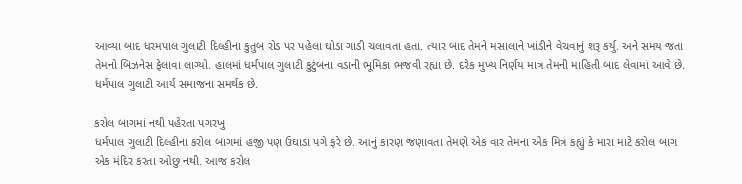આવ્યા બાદ ધરમપાલ ગુલાટી દિલ્હીના કુતુબ રોડ પર પહેલા ઘોડા ગાડી ચલાવતા હતા. ત્યાર બાદ તેમને મસાલાને ખાંડીને વેચવાનું શરૂ કર્યુ. અને સમય જતા તેમનો બિઝનેસ ફેલાવા લાગ્યો. હાલમાં ધર્મપાલ ગુલાટી કુટુંબના વડાની ભૂમિકા ભજવી રહ્યા છે. દરેક મુખ્ય નિર્ણય માત્ર તેમની માહિતી બાદ લેવામાં આવે છે. ધર્મપાલ ગુલાટી આર્ય સમાજના સમર્થક છે.

કરોલ બાગમાં નથી પહેરતા પગરખુ
ધર્મપાલ ગુલાટી દિલ્હીના કરોલ બાગમાં હજી પણ ઉઘાડા પગે ફરે છે. આનું કારણ જણાવતા તેમણે એક વાર તેમના એક મિત્ર કહ્યું કે મારા માટે કરોલ બાગ એક મંદિર કરતા ઓછુ નથી. આજ કરોલ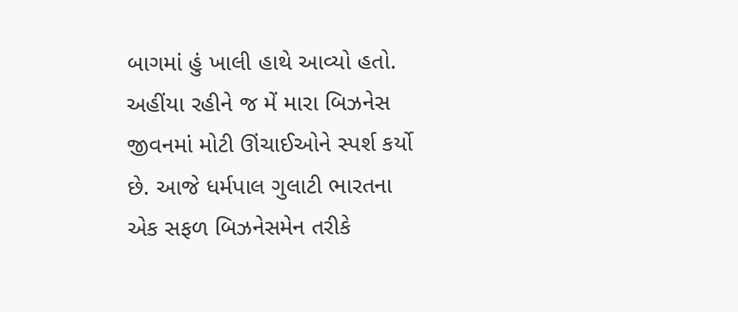બાગમાં હું ખાલી હાથે આવ્યો હતો. અહીંયા રહીને જ મેં મારા બિઝનેસ જીવનમાં મોટી ઊંચાઈઓને સ્પર્શ કર્યો છે. આજે ધર્મપાલ ગુલાટી ભારતના એક સફળ બિઝનેસમેન તરીકે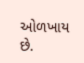ઓળખાય છે.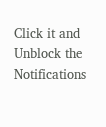Click it and Unblock the Notifications